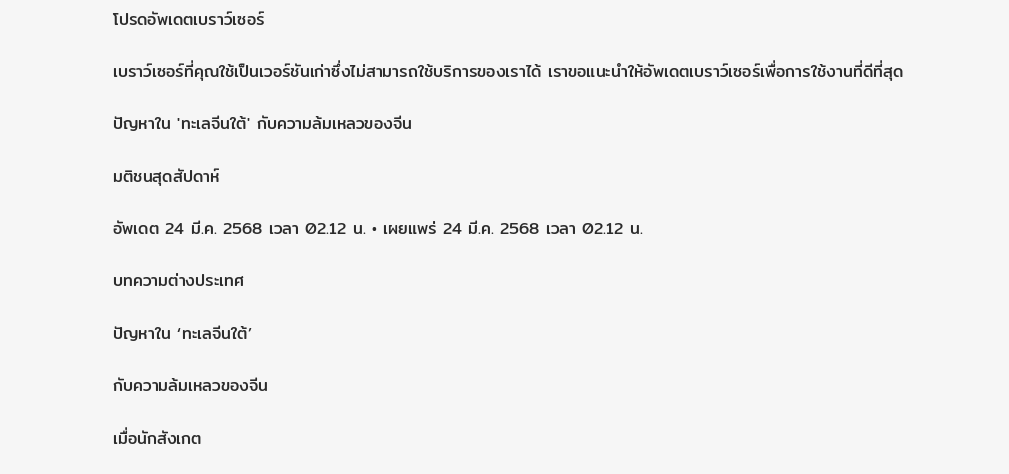โปรดอัพเดตเบราว์เซอร์

เบราว์เซอร์ที่คุณใช้เป็นเวอร์ชันเก่าซึ่งไม่สามารถใช้บริการของเราได้ เราขอแนะนำให้อัพเดตเบราว์เซอร์เพื่อการใช้งานที่ดีที่สุด

ปัญหาใน 'ทะเลจีนใต้' กับความล้มเหลวของจีน

มติชนสุดสัปดาห์

อัพเดต 24 มี.ค. 2568 เวลา 02.12 น. • เผยแพร่ 24 มี.ค. 2568 เวลา 02.12 น.

บทความต่างประเทศ

ปัญหาใน ‘ทะเลจีนใต้’

กับความล้มเหลวของจีน

เมื่อนักสังเกต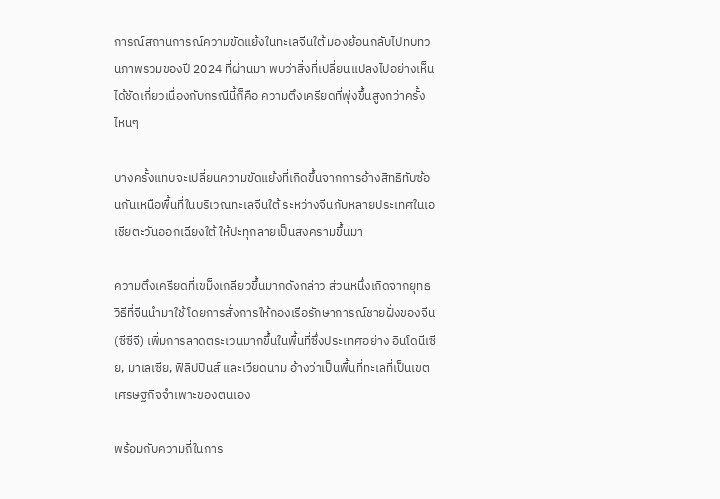การณ์สถานการณ์ความขัดแย้งในทะเลจีนใต้ มองย้อนกลับไปทบทวนภาพรวมของปี 2024 ที่ผ่านมา พบว่าสิ่งที่เปลี่ยนแปลงไปอย่างเห็นได้ชัดเกี่ยวเนื่องกับกรณีนี้ก็คือ ความตึงเครียดที่พุ่งขึ้นสูงกว่าครั้งไหนๆ

บางครั้งแทบจะเปลี่ยนความขัดแย้งที่เกิดขึ้นจากการอ้างสิทธิทับซ้อนกันเหนือพื้นที่ในบริเวณทะเลจีนใต้ ระหว่างจีนกับหลายประเทศในเอเชียตะวันออกเฉียงใต้ ให้ปะทุกลายเป็นสงครามขึ้นมา

ความตึงเครียดที่เขม็งเกลียวขึ้นมากดังกล่าว ส่วนหนึ่งเกิดจากยุทธวิธีที่จีนนำมาใช้ โดยการสั่งการให้กองเรีอรักษาการณ์ชายฝั่งของจีน (ซีซีจี) เพิ่มการลาดตระเวนมากขึ้นในพื้นที่ซึ่งประเทศอย่าง อินโดนีเซีย, มาเลเซีย, ฟิลิปปินส์ และเวียดนาม อ้างว่าเป็นพื้นที่ทะเลที่เป็นเขตเศรษฐกิจจำเพาะของตนเอง

พร้อมกับความถี่ในการ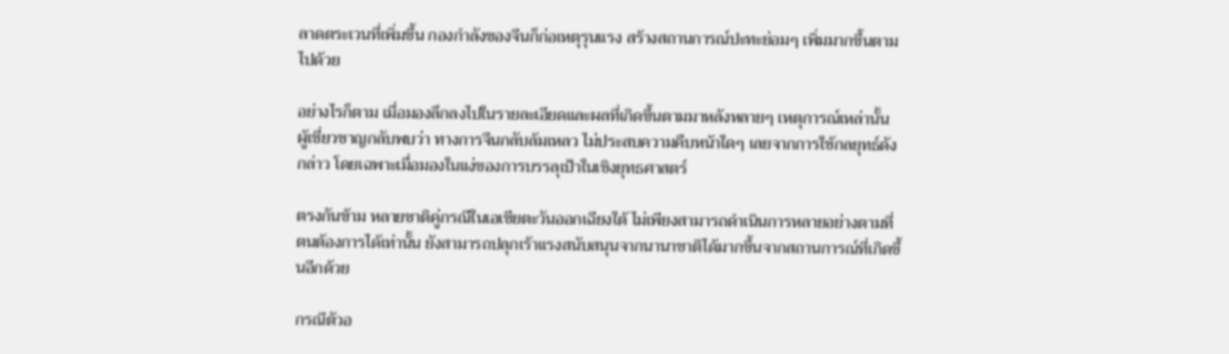ลาดตระเวนที่เพิ่มขึ้น กองกำลังของจีนก็ก่อเหตุรุนแรง สร้างสถานการณ์ปะทะย่อมๆ เพิ่มมากขึ้นตามไปด้วย

อย่างไรก็ตาม เมื่อมองลึกลงไปในรายละเอียดและผลที่เกิดขึ้นตามมาหลังหลายๆ เหตุการณ์เหล่านั้น ผู้เชี่ยวชาญกลับพบว่า ทางการจีนกลับล้มเหลว ไม่ประสบความคืบหน้าใดๆ เลยจากการใช้กลยุทธ์ดังกล่าว โดยเฉพาะเมื่อมองในแง่ของการบรรลุเป้าในเชิงยุทธศาสตร์

ตรงกันข้าม หลายชาติคู่กรณีในเอเชียตะวันออกเฉียงใต้ ไม่เพียงสามารถดำเนินการหลายอย่างตามที่ตนต้องการได้เท่านั้น ยังสามารถปลุกเร้าแรงสนับสนุนจากนานาชาติได้มากขึ้นจากสถานการณ์ที่เกิดขึ้นอีกด้วย

กรณีตัวอ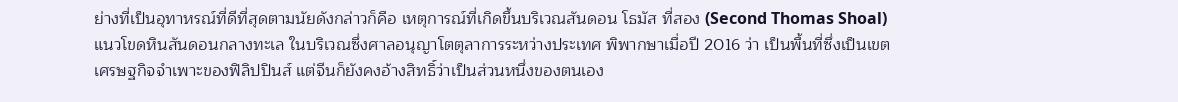ย่างที่เป็นอุทาหรณ์ที่ดีที่สุดตามนัยดังกล่าวก็คือ เหตุการณ์ที่เกิดขึ้นบริเวณสันดอน โธมัส ที่สอง (Second Thomas Shoal) แนวโขดหินสันดอนกลางทะเล ในบริเวณซึ่งศาลอนุญาโตตุลาการระหว่างประเทศ พิพากษาเมื่อปี 2016 ว่า เป็นพื้นที่ซึ่งเป็นเขตเศรษฐกิจจำเพาะของฟิลิปปินส์ แต่จีนก็ยังคงอ้างสิทธิ์ว่าเป็นส่วนหนึ่งของตนเอง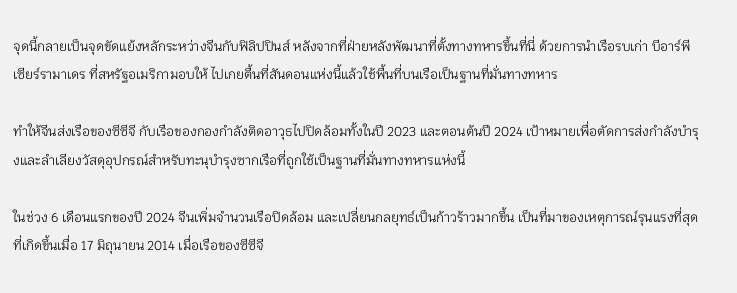จุดนี้กลายเป็นจุดขัดแย้งหลักระหว่างจีนกับฟิลิปปินส์ หลังจากที่ฝ่ายหลังพัฒนาที่ตั้งทางทหารขึ้นที่นี่ ด้วยการนำเรือรบเก่า บีอาร์พี เซียร์รามาเดร ที่สหรัฐอเมริกามอบให้ ไปเกยตื้นที่สันดอนแห่งนี้แล้วใช้พื้นที่บนเรือเป็นฐานที่มั่นทางทหาร

ทำให้จีนส่งเรือของซีซีจี กับเรือของกองกำลังติดอาวุธไปปิดล้อมทั้งในปี 2023 และตอนต้นปี 2024 เป้าหมายเพื่อตัดการส่งกำลังบำรุงและลำเลียงวัสดุอุปกรณ์สำหรับทะนุบำรุงซากเรือที่ถูกใช้เป็นฐานที่มั่นทางทหารแห่งนี้

ในช่วง 6 เดือนแรกของปี 2024 จีนเพิ่มจำนวนเรือปิดล้อม และเปลี่ยนกลยุทธ์เป็นก้าวร้าวมากขึ้น เป็นที่มาของเหตุการณ์รุนแรงที่สุดที่เกิดขึ้นเมื่อ 17 มิถุนายน 2014 เมื่อเรือของซีซีจี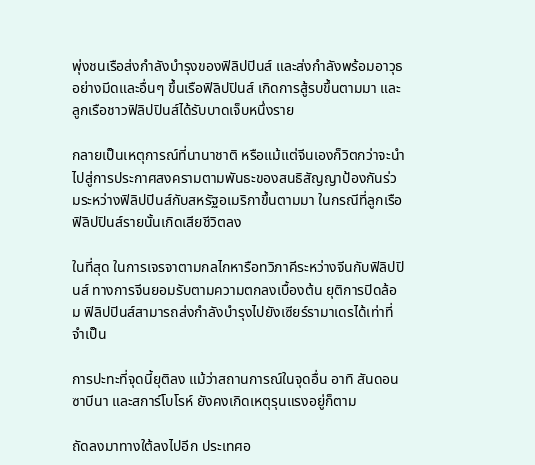พุ่งชนเรือส่งกำลังบำรุงของฟิลิปปินส์ และส่งกำลังพร้อมอาวุธอย่างมีดและอื่นๆ ขึ้นเรือฟิลิปปินส์ เกิดการสู้รบขึ้นตามมา และลูกเรือชาวฟิลิปปินส์ได้รับบาดเจ็บหนึ่งราย

กลายเป็นเหตุการณ์ที่นานาชาติ หรือแม้แต่จีนเองก็วิตกว่าจะนำไปสู่การประกาศสงครามตามพันธะของสนธิสัญญาป้องกันร่วมระหว่างฟิลิปปินส์กับสหรัฐอเมริกาขึ้นตามมา ในกรณีที่ลูกเรือฟิลิปปินส์รายนั้นเกิดเสียชีวิตลง

ในที่สุด ในการเจรจาตามกลไกหารือทวิภาคีระหว่างจีนกับฟิลิปปินส์ ทางการจีนยอมรับตามความตกลงเบื้องต้น ยุติการปิดล้อม ฟิลิปปินส์สามารถส่งกำลังบำรุงไปยังเซียร์รามาเดรได้เท่าที่จำเป็น

การปะทะที่จุดนี้ยุติลง แม้ว่าสถานการณ์ในจุดอื่น อาทิ สันดอนซาบีนา และสการ์โบโรห์ ยังคงเกิดเหตุรุนแรงอยู่ก็ตาม

ถัดลงมาทางใต้ลงไปอีก ประเทศอ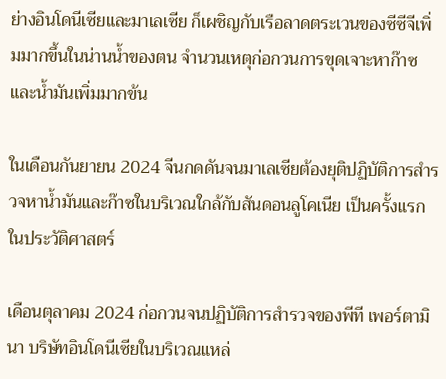ย่างอินโดนีเซียและมาเลเซีย ก็เผชิญกับเรือลาดตระเวนของซีซีจีเพิ่มมากขึ้นในน่านน้ำของตน จำนวนเหตุก่อกวนการขุดเจาะหาก๊าซและน้ำมันเพิ่มมากข้น

ในเดือนกันยายน 2024 จีนกดดันจนมาเลเซียต้องยุติปฏิบัติการสำรวจหาน้ำมันและก๊าซในบริเวณใกล้กับสันดอนลูโคเนีย เป็นครั้งแรกในประวัติศาสตร์

เดือนตุลาคม 2024 ก่อกวนจนปฏิบัติการสำรวจของพีที เพอร์ตามินา บริษัทอินโดนีเซียในบริเวณแหล่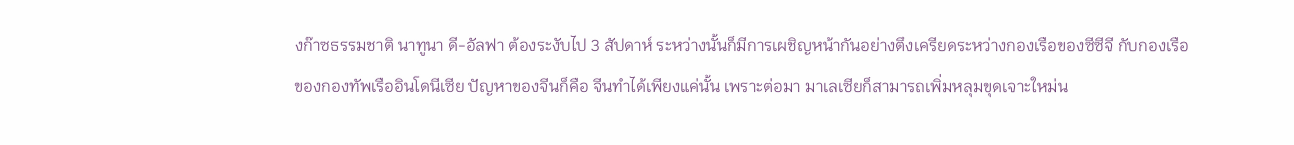งก๊าซธรรมชาติ นาทูนา ดี-อัลฟา ต้องระงับไป 3 สัปดาห์ ระหว่างนั้นก็มีการเผชิญหน้ากันอย่างตึงเครียดระหว่างกองเรือของซีซีจี กับกองเรือของกองทัพเรืออินโดนีเซีย ปัญหาของจีนก็คือ จีนทำได้เพียงแค่นั้น เพราะต่อมา มาเลเซียก็สามารถเพิ่มหลุมขุดเจาะใหม่น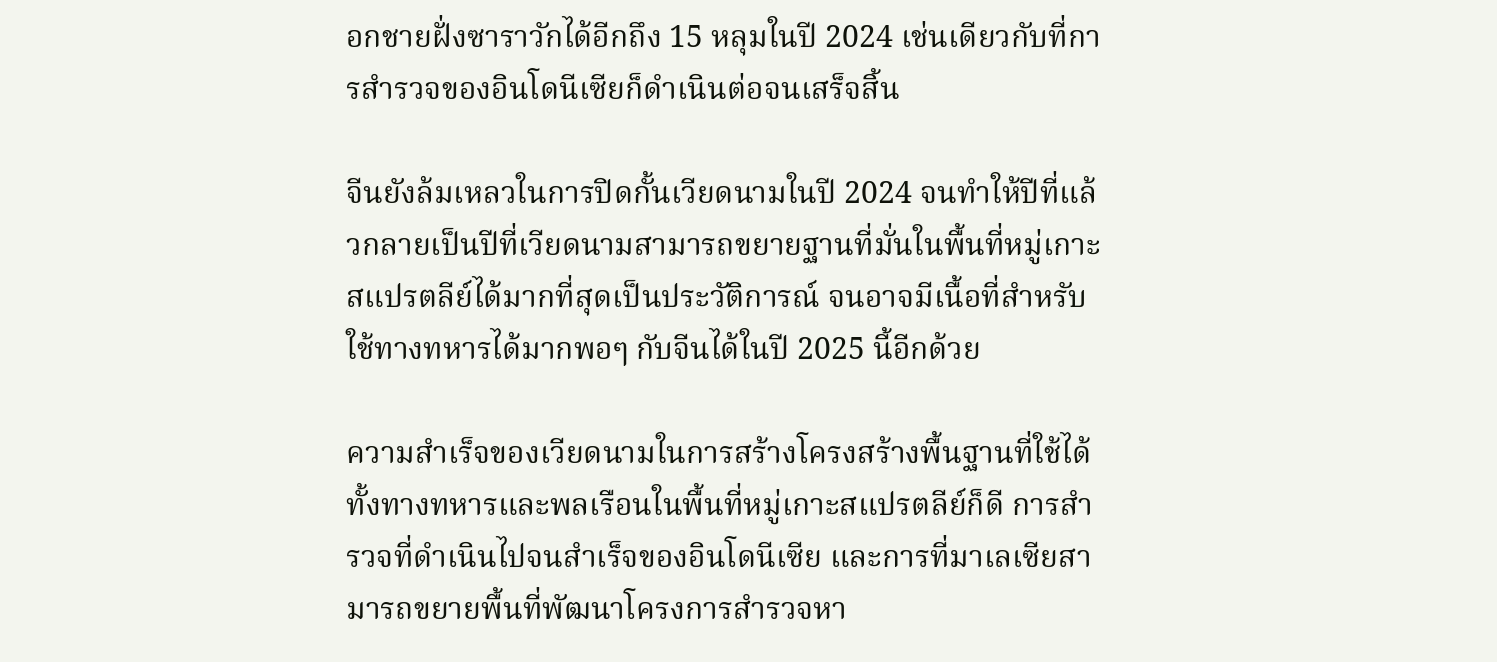อกชายฝั่งซาราวักได้อีกถึง 15 หลุมในปี 2024 เช่นเดียวกับที่การสำรวจของอินโดนีเซียก็ดำเนินต่อจนเสร็จสิ้น

จีนยังล้มเหลวในการปิดกั้นเวียดนามในปี 2024 จนทำให้ปีที่แล้วกลายเป็นปีที่เวียดนามสามารถขยายฐานที่มั่นในพื้นที่หมู่เกาะสแปรตลีย์ได้มากที่สุดเป็นประวัติการณ์ จนอาจมีเนื้อที่สำหรับใช้ทางทหารได้มากพอๆ กับจีนได้ในปี 2025 นี้อีกด้วย

ความสำเร็จของเวียดนามในการสร้างโครงสร้างพื้นฐานที่ใช้ได้ทั้งทางทหารและพลเรือนในพื้นที่หมู่เกาะสแปรตลีย์ก็ดี การสำรวจที่ดำเนินไปจนสำเร็จของอินโดนีเซีย และการที่มาเลเซียสามารถขยายพื้นที่พัฒนาโครงการสำรวจหา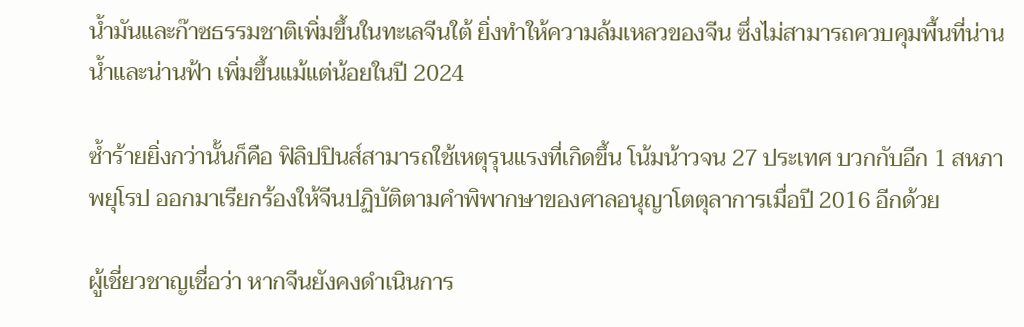น้ำมันและก๊าซธรรมชาติเพิ่มขึ้นในทะเลจีนใต้ ยิ่งทำให้ความล้มเหลวของจีน ซึ่งไม่สามารถควบคุมพื้นที่น่านน้ำและน่านฟ้า เพิ่มขึ้นแม้แต่น้อยในปี 2024

ซ้ำร้ายยิ่งกว่านั้นก็คือ ฟิลิปปินส์สามารถใช้เหตุรุนแรงที่เกิดขึ้น โน้มน้าวจน 27 ประเทศ บวกกับอีก 1 สหภาพยุโรป ออกมาเรียกร้องให้จีนปฏิบัติตามคำพิพากษาของศาลอนุญาโตตุลาการเมื่อปี 2016 อีกด้วย

ผู้เชี่ยวชาญเชื่อว่า หากจีนยังคงดำเนินการ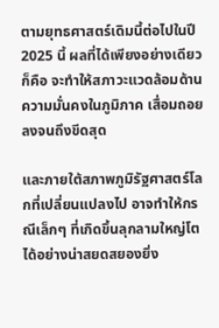ตามยุทธศาสตร์เดิมนี้ต่อไปในปี 2025 นี้ ผลที่ได้เพียงอย่างเดียวก็คือ จะทำให้สภาวะแวดล้อมด้านความมั่นคงในภูมิภาค เสื่อมถอยลงจนถึงขีดสุด

และภายใต้สภาพภูมิรัฐศาสตร์โลกที่เปลี่ยนแปลงไป อาจทำให้กรณีเล็กๆ ที่เกิดขึ้นลุกลามใหญ่โตได้อย่างน่าสยดสยองยิ่ง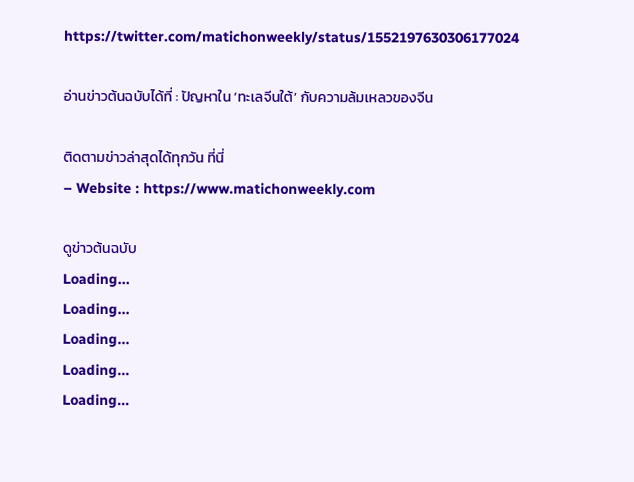https://twitter.com/matichonweekly/status/1552197630306177024

อ่านข่าวต้นฉบับได้ที่ : ปัญหาใน ‘ทะเลจีนใต้’ กับความล้มเหลวของจีน

ติดตามข่าวล่าสุดได้ทุกวัน ที่นี่
– Website : https://www.matichonweekly.com

ดูข่าวต้นฉบับ
Loading...
Loading...
Loading...
Loading...
Loading...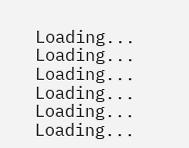Loading...
Loading...
Loading...
Loading...
Loading...
Loading...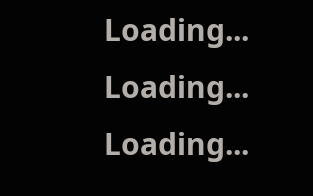Loading...
Loading...
Loading...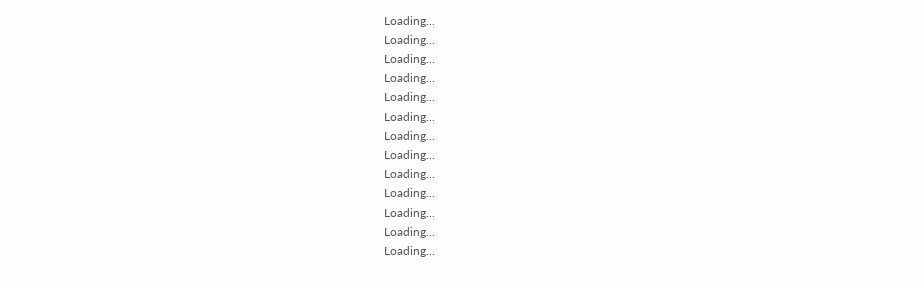Loading...
Loading...
Loading...
Loading...
Loading...
Loading...
Loading...
Loading...
Loading...
Loading...
Loading...
Loading...
Loading...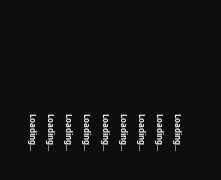Loading...
Loading...
Loading...
Loading...
Loading...
Loading...
Loading...
Loading...
Loading...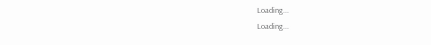Loading...
Loading...